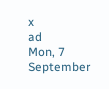x
ad
Mon, 7 September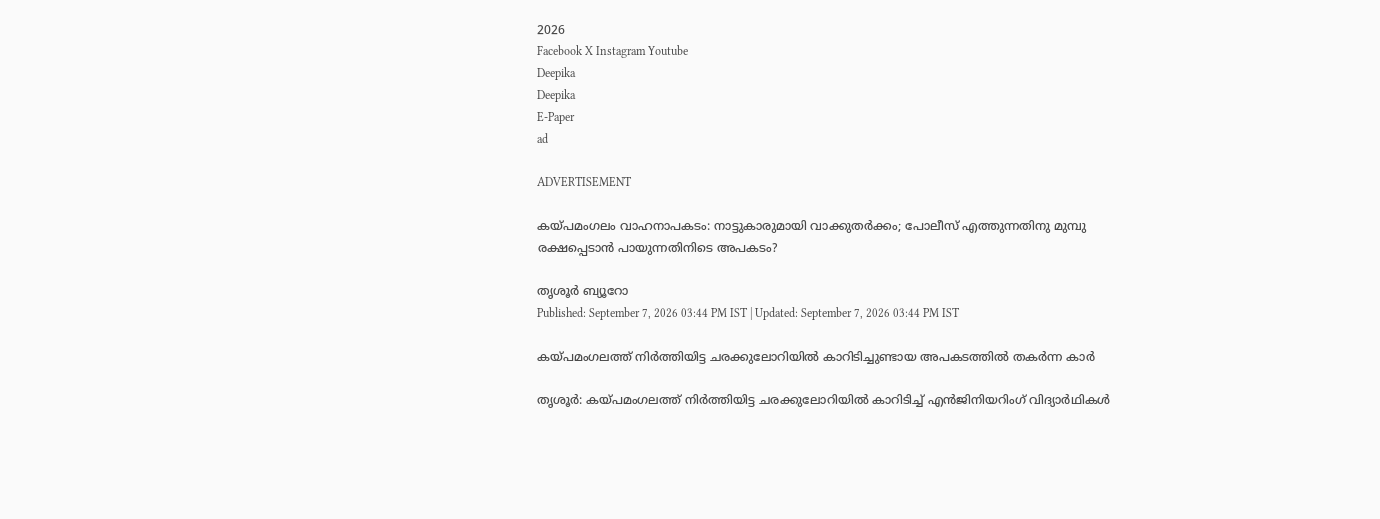2026
Facebook X Instagram Youtube
Deepika
Deepika
E-Paper
ad

ADVERTISEMENT

കയ്പമംഗലം വാഹനാപകടം: നാട്ടുകാരുമായി വാക്കുതര്‍ക്കം; പോലീസ് എത്തുന്നതിനു മുമ്പു രക്ഷപ്പെടാന്‍ പായുന്നതിനിടെ അപകടം?

തൃശൂർ ബ്യൂറോ
Published: September 7, 2026 03:44 PM IST | Updated: September 7, 2026 03:44 PM IST

കയ്പമംഗലത്ത് നിര്‍ത്തിയിട്ട ചരക്കുലോറിയില്‍ കാറിടിച്ചുണ്ടായ അപകടത്തിൽ തകർന്ന കാർ

തൃശൂര്‍: കയ്പമംഗലത്ത് നിര്‍ത്തിയിട്ട ചരക്കുലോറിയില്‍ കാറിടിച്ച് എന്‍ജിനിയറിംഗ് വിദ്യാര്‍ഥികള്‍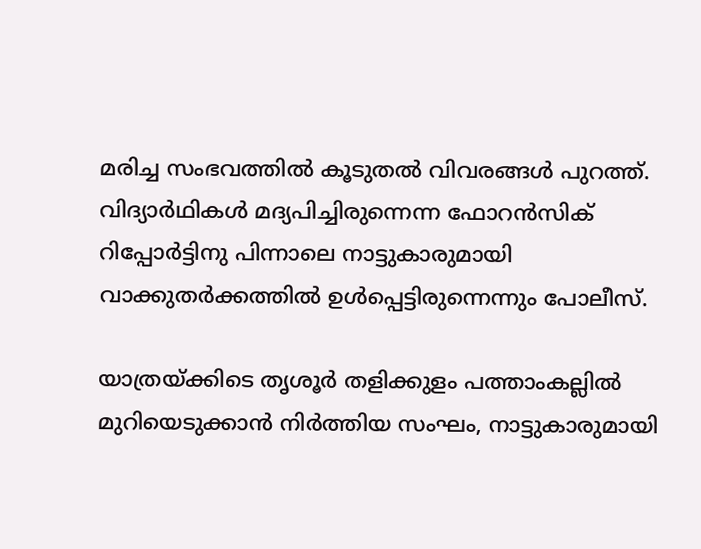മരിച്ച സംഭവത്തില്‍ കൂടുതല്‍ വിവരങ്ങള്‍ പുറത്ത്. വിദ്യാര്‍ഥികള്‍ മദ്യപിച്ചിരുന്നെന്ന ഫോറന്‍സിക് റിപ്പോര്‍ട്ടിനു പിന്നാലെ നാട്ടുകാരുമായി വാക്കുതര്‍ക്കത്തില്‍ ഉള്‍പ്പെട്ടിരുന്നെന്നും പോലീസ്.

യാത്രയ്ക്കിടെ തൃശൂര്‍ തളിക്കുളം പത്താംകല്ലില്‍ മുറിയെടുക്കാന്‍ നിര്‍ത്തിയ സംഘം, നാട്ടുകാരുമായി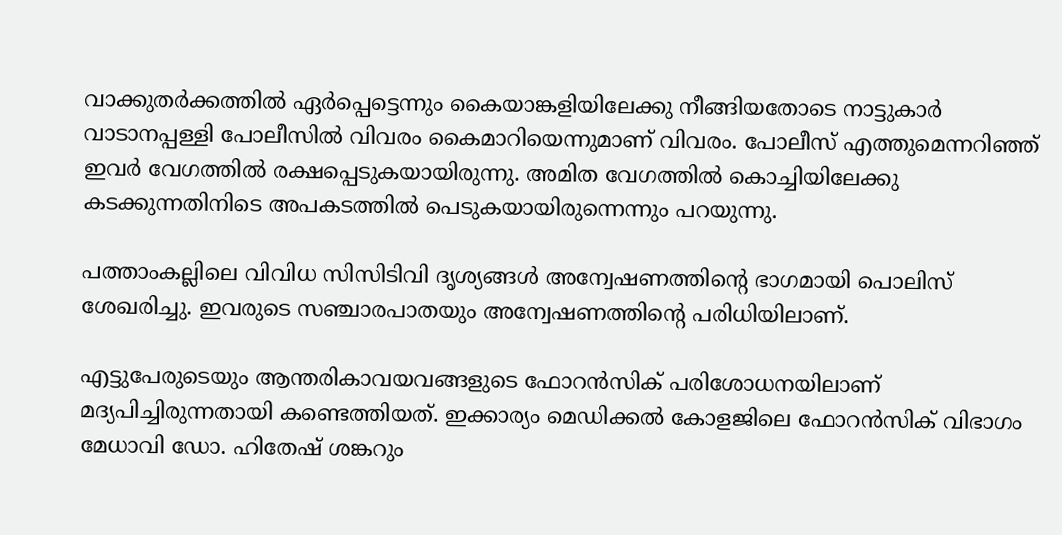വാക്കുതര്‍ക്കത്തില്‍ ഏര്‍പ്പെട്ടെന്നും കൈയാങ്കളിയിലേക്കു നീങ്ങിയതോടെ നാട്ടുകാര്‍ വാടാനപ്പള്ളി പോലീസില്‍ വിവരം കൈമാറിയെന്നുമാണ് വിവരം. പോലീസ് എത്തുമെന്നറിഞ്ഞ് ഇവര്‍ വേഗത്തില്‍ രക്ഷപ്പെടുകയായിരുന്നു. അമിത വേഗത്തില്‍ കൊച്ചിയിലേക്കു കടക്കുന്നതിനിടെ അപകടത്തില്‍ പെടുകയായിരുന്നെന്നും പറയുന്നു.

പത്താംകല്ലിലെ വിവിധ സിസിടിവി ദൃശ്യങ്ങള്‍ അന്വേഷണത്തിന്‍റെ ഭാഗമായി പൊലിസ് ശേഖരിച്ചു. ഇവരുടെ സഞ്ചാരപാതയും അന്വേഷണത്തിന്‍റെ പരിധിയിലാണ്.

എട്ടുപേരുടെയും ആന്തരികാവയവങ്ങളുടെ ഫോറന്‍സിക് പരിശോധനയിലാണ് മദ്യപിച്ചിരുന്നതായി കണ്ടെത്തിയത്. ഇക്കാര്യം മെഡിക്കല്‍ കോളജിലെ ഫോറന്‍സിക് വിഭാഗം മേധാവി ഡോ. ഹിതേഷ് ശങ്കറും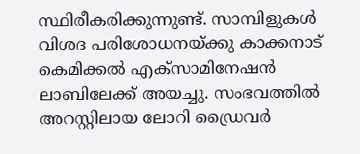സ്ഥിരീകരിക്കുന്നുണ്ട്. സാമ്പിളുകള്‍ വിശദ പരിശോധനയ്ക്കു കാക്കനാട് കെമിക്കല്‍ എക്‌സാമിനേഷന്‍ ലാബിലേക്ക് അയച്ചു. സംഭവത്തില്‍ അറസ്റ്റിലായ ലോറി ഡ്രൈവര്‍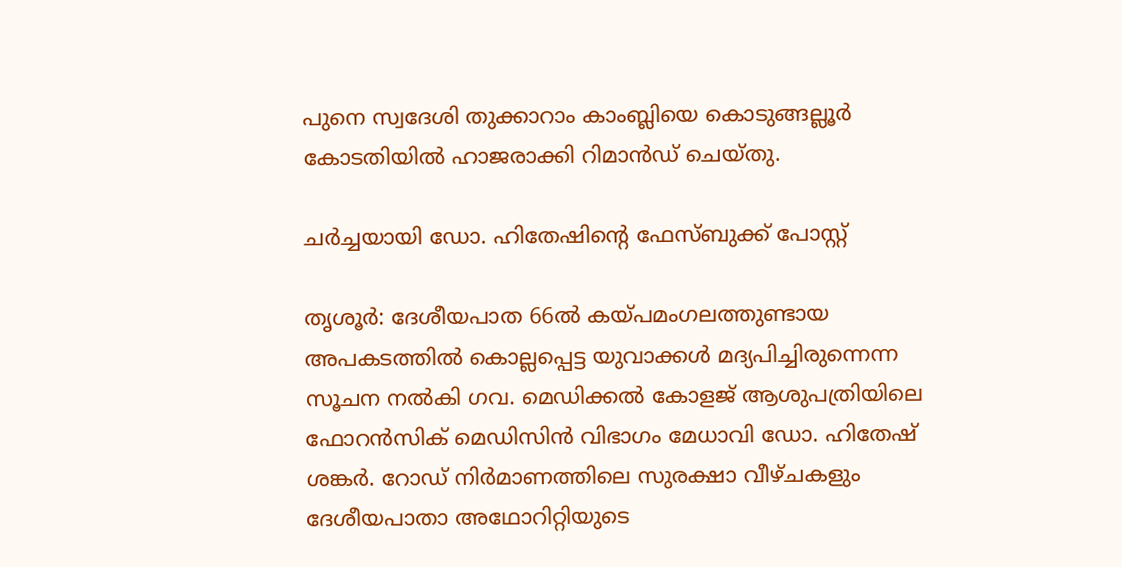പുനെ സ്വദേശി തുക്കാറാം കാംബ്ലിയെ കൊടുങ്ങല്ലൂര്‍ കോടതിയില്‍ ഹാജരാക്കി റിമാന്‍ഡ് ചെയ്തു.

ചര്‍ച്ചയായി ഡോ. ഹിതേഷിന്‍റെ ഫേസ്ബുക്ക് പോസ്റ്റ്

തൃശൂര്‍: ദേശീയപാത 66ല്‍ കയ്പമംഗലത്തുണ്ടായ അപകടത്തില്‍ കൊല്ലപ്പെട്ട യുവാക്കള്‍ മദ്യപിച്ചിരുന്നെന്ന സൂചന നല്‍കി ഗവ. മെഡിക്കല്‍ കോളജ് ആശുപത്രിയിലെ ഫോറന്‍സിക് മെഡിസിന്‍ വിഭാഗം മേധാവി ഡോ. ഹിതേഷ് ശങ്കര്‍. റോഡ് നിര്‍മാണത്തിലെ സുരക്ഷാ വീഴ്ചകളും ദേശീയപാതാ അഥോറിറ്റിയുടെ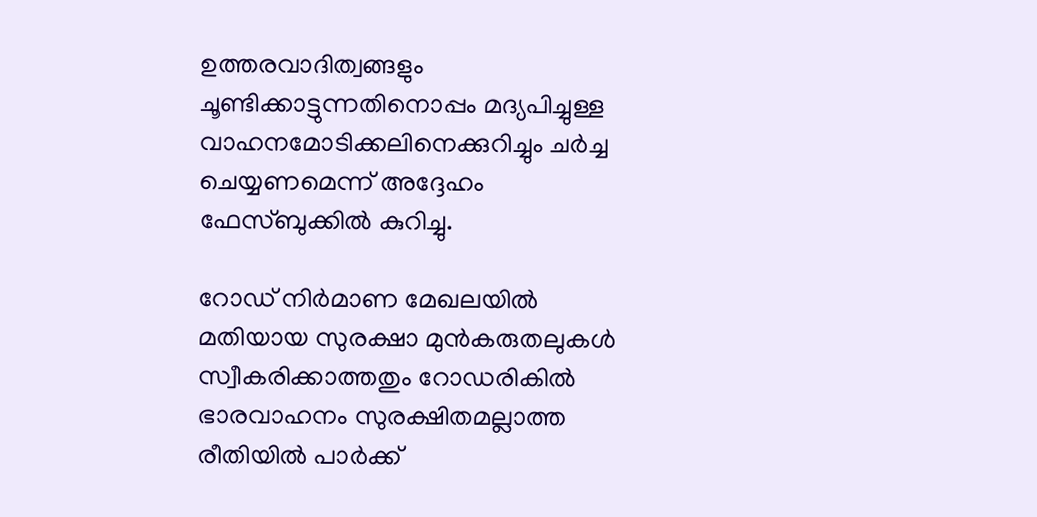ഉത്തരവാദിത്വങ്ങളും ചൂണ്ടിക്കാട്ടുന്നതിനൊപ്പം മദ്യപിച്ചുള്ള വാഹനമോടിക്കലിനെക്കുറിച്ചും ചര്‍ച്ച ചെയ്യണമെന്ന് അദ്ദേഹം ഫേസ്ബുക്കില്‍ കുറിച്ചു.

റോഡ് നിര്‍മാണ മേഖലയില്‍ മതിയായ സുരക്ഷാ മുന്‍കരുതലുകള്‍ സ്വീകരിക്കാത്തതും റോഡരികില്‍ ഭാരവാഹനം സുരക്ഷിതമല്ലാത്ത രീതിയില്‍ പാര്‍ക്ക്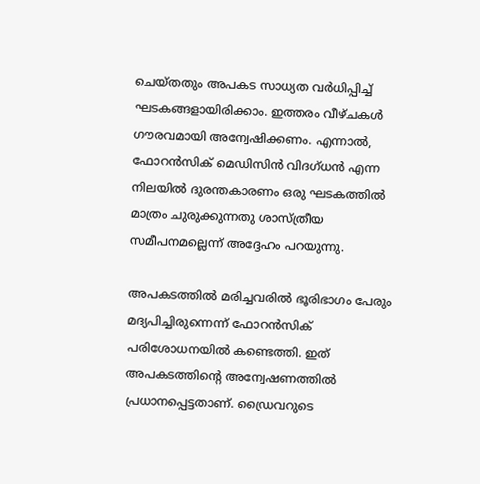ചെയ്തതും അപകട സാധ്യത വര്‍ധിപ്പിച്ച് ഘടകങ്ങളായിരിക്കാം. ഇത്തരം വീഴ്ചകള്‍ ഗൗരവമായി അന്വേഷിക്കണം. എന്നാല്‍, ഫോറന്‍സിക് മെഡിസിന്‍ വിദഗ്ധന്‍ എന്ന നിലയില്‍ ദുരന്തകാരണം ഒരു ഘടകത്തില്‍ മാത്രം ചുരുക്കുന്നതു ശാസ്ത്രീയ സമീപനമല്ലെന്ന് അദ്ദേഹം പറയുന്നു.

അപകടത്തില്‍ മരിച്ചവരില്‍ ഭൂരിഭാഗം പേരും മദ്യപിച്ചിരുന്നെന്ന് ഫോറന്‍സിക് പരിശോധനയില്‍ കണ്ടെത്തി. ഇത് അപകടത്തിന്റെ അന്വേഷണത്തില്‍ പ്രധാനപ്പെട്ടതാണ്. ഡ്രൈവറുടെ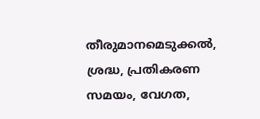തീരുമാനമെടുക്കല്‍, ശ്രദ്ധ, പ്രതികരണ സമയം, വേഗത,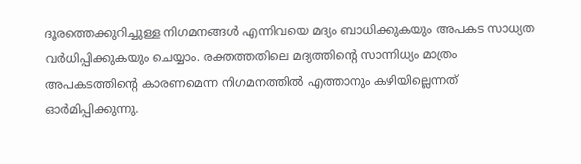ദൂരത്തെക്കുറിച്ചുള്ള നിഗമനങ്ങള്‍ എന്നിവയെ മദ്യം ബാധിക്കുകയും അപകട സാധ്യത വര്‍ധിപ്പിക്കുകയും ചെയ്യാം. രക്തത്തതിലെ മദ്യത്തിന്റെ സാന്നിധ്യം മാത്രം അപകടത്തിന്റെ കാരണമെന്ന നിഗമനത്തില്‍ എത്താനും കഴിയില്ലെന്നത് ഓര്‍മിപ്പിക്കുന്നു.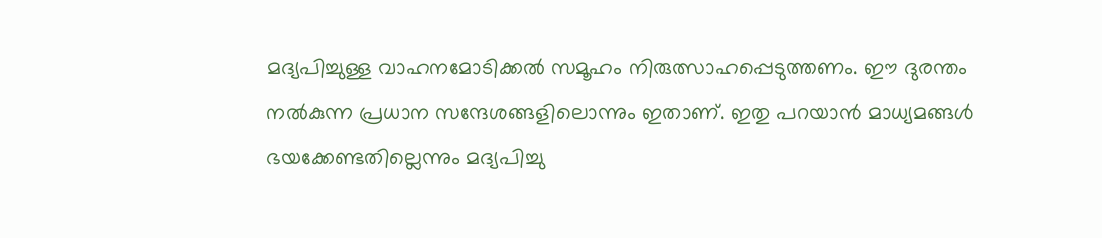മദ്യപിച്ചുള്ള വാഹനമോടിക്കല്‍ സമൂഹം നിരുത്സാഹപ്പെടുത്തണം. ഈ ദുരന്തം നല്‍കുന്ന പ്രധാന സന്ദേശങ്ങളിലൊന്നും ഇതാണ്. ഇതു പറയാന്‍ മാധ്യമങ്ങള്‍ ഭയക്കേണ്ടതില്ലെന്നും മദ്യപിച്ചു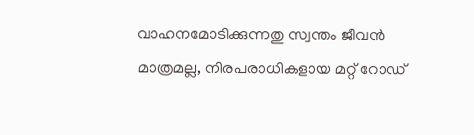വാഹനമോടിക്കുന്നതു സ്വന്തം ജീവന്‍ മാത്രമല്ല, നിരപരാധികളായ മറ്റ് റോഡ്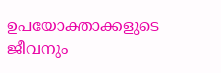ഉപയോക്താക്കളുടെ ജീവനും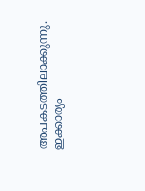അപകടത്തിലാക്കുന്നു. ഇക്കാര്യം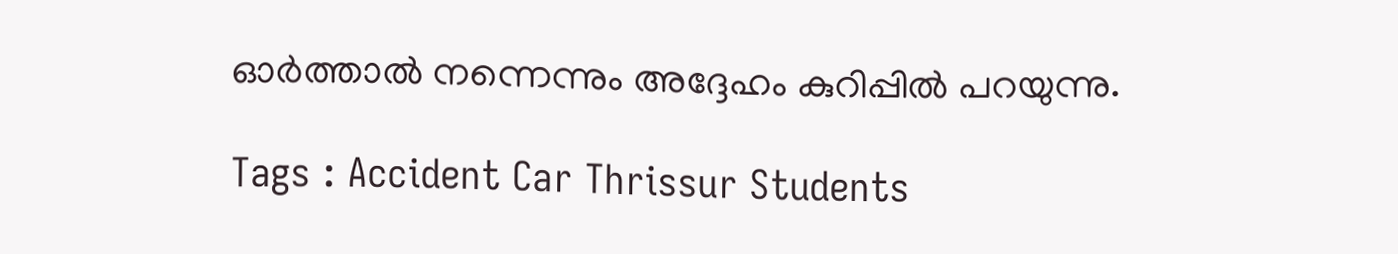ഓര്‍ത്താല്‍ നന്നെന്നും അദ്ദേഹം കുറിപ്പില്‍ പറയുന്നു.

Tags : Accident Car Thrissur Students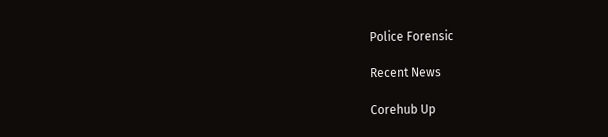Police Forensic

Recent News

Corehub Up